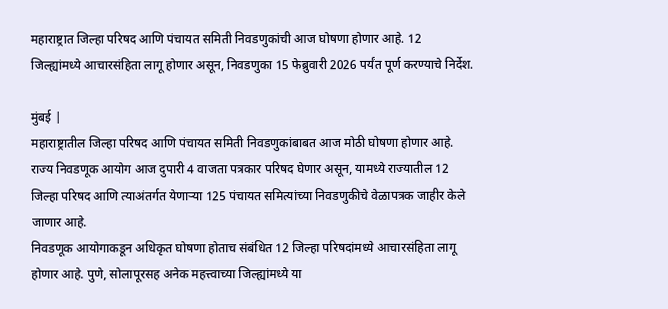महाराष्ट्रात जिल्हा परिषद आणि पंचायत समिती निवडणुकांची आज घोषणा होणार आहे. 12 जिल्ह्यांमध्ये आचारसंहिता लागू होणार असून, निवडणुका 15 फेब्रुवारी 2026 पर्यंत पूर्ण करण्याचे निर्देश.

मुंबई |
महाराष्ट्रातील जिल्हा परिषद आणि पंचायत समिती निवडणुकांबाबत आज मोठी घोषणा होणार आहे. राज्य निवडणूक आयोग आज दुपारी 4 वाजता पत्रकार परिषद घेणार असून, यामध्ये राज्यातील 12 जिल्हा परिषद आणि त्याअंतर्गत येणाऱ्या 125 पंचायत समित्यांच्या निवडणुकीचे वेळापत्रक जाहीर केले जाणार आहे.
निवडणूक आयोगाकडून अधिकृत घोषणा होताच संबंधित 12 जिल्हा परिषदांमध्ये आचारसंहिता लागू होणार आहे. पुणे, सोलापूरसह अनेक महत्त्वाच्या जिल्ह्यांमध्ये या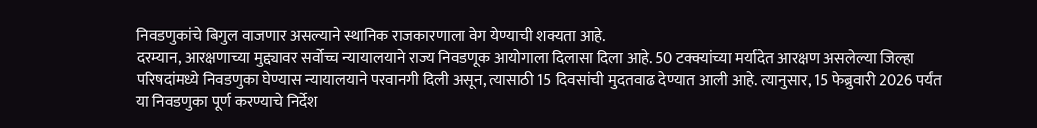निवडणुकांचे बिगुल वाजणार असल्याने स्थानिक राजकारणाला वेग येण्याची शक्यता आहे.
दरम्यान, आरक्षणाच्या मुद्द्यावर सर्वोच्च न्यायालयाने राज्य निवडणूक आयोगाला दिलासा दिला आहे. 50 टक्क्यांच्या मर्यादेत आरक्षण असलेल्या जिल्हा परिषदांमध्ये निवडणुका घेण्यास न्यायालयाने परवानगी दिली असून, त्यासाठी 15 दिवसांची मुदतवाढ देण्यात आली आहे. त्यानुसार, 15 फेब्रुवारी 2026 पर्यंत या निवडणुका पूर्ण करण्याचे निर्देश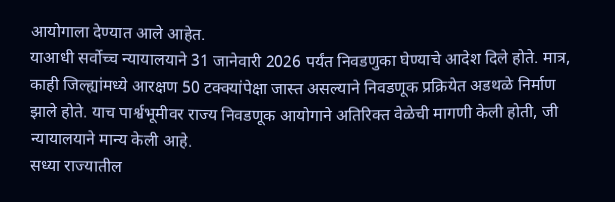आयोगाला देण्यात आले आहेत.
याआधी सर्वोच्च न्यायालयाने 31 जानेवारी 2026 पर्यंत निवडणुका घेण्याचे आदेश दिले होते. मात्र, काही जिल्ह्यांमध्ये आरक्षण 50 टक्क्यांपेक्षा जास्त असल्याने निवडणूक प्रक्रियेत अडथळे निर्माण झाले होते. याच पार्श्वभूमीवर राज्य निवडणूक आयोगाने अतिरिक्त वेळेची मागणी केली होती, जी न्यायालयाने मान्य केली आहे.
सध्या राज्यातील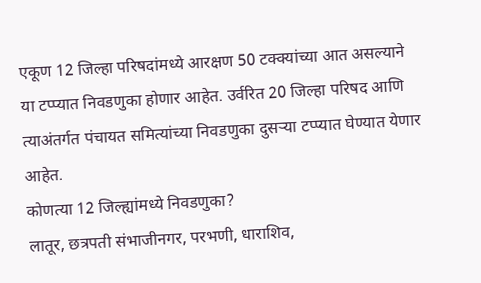एकूण 12 जिल्हा परिषदांमध्ये आरक्षण 50 टक्क्यांच्या आत असल्याने या टप्प्यात निवडणुका होणार आहेत. उर्वरित 20 जिल्हा परिषद आणि त्याअंतर्गत पंचायत समित्यांच्या निवडणुका दुसऱ्या टप्प्यात घेण्यात येणार आहेत.
कोणत्या 12 जिल्ह्यांमध्ये निवडणुका?
लातूर, छत्रपती संभाजीनगर, परभणी, धाराशिव,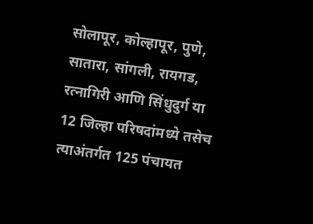सोलापूर, कोल्हापूर, पुणे, सातारा, सांगली, रायगड, रत्नागिरी आणि सिंधुदुर्ग या 12 जिल्हा परिषदांमध्ये तसेच त्याअंतर्गत 125 पंचायत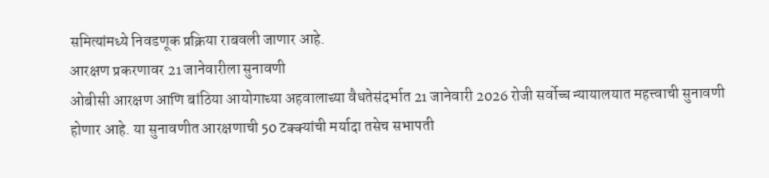समित्यांमध्ये निवडणूक प्रक्रिया राबवली जाणार आहे.
आरक्षण प्रकरणावर 21 जानेवारीला सुनावणी
ओबीसी आरक्षण आणि बांठिया आयोगाच्या अहवालाच्या वैधतेसंदर्भात 21 जानेवारी 2026 रोजी सर्वोच्च न्यायालयात महत्त्वाची सुनावणी होणार आहे. या सुनावणीत आरक्षणाची 50 टक्क्यांची मर्यादा तसेच सभापती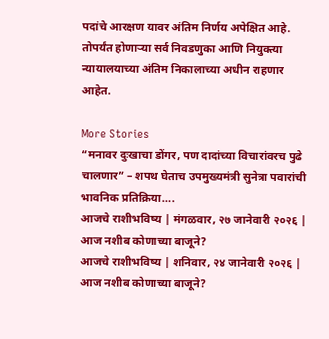पदांचे आरक्षण यावर अंतिम निर्णय अपेक्षित आहे. तोपर्यंत होणाऱ्या सर्व निवडणुका आणि नियुक्त्या न्यायालयाच्या अंतिम निकालाच्या अधीन राहणार आहेत.

More Stories
“मनावर दुःखाचा डोंगर, पण दादांच्या विचारांवरच पुढे चालणार” – शपथ घेताच उपमुख्यमंत्री सुनेत्रा पवारांची भावनिक प्रतिक्रिया….
आजचे राशीभविष्य | मंगळवार, २७ जानेवारी २०२६ | आज नशीब कोणाच्या बाजूने?
आजचे राशीभविष्य | शनिवार, २४ जानेवारी २०२६ | आज नशीब कोणाच्या बाजूने?